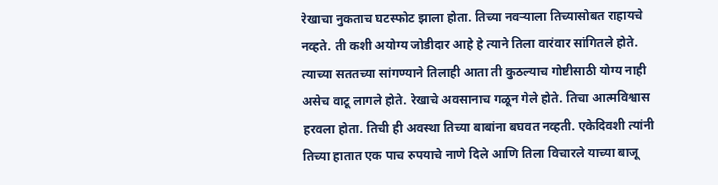रेखाचा नुकताच घटस्फोट झाला होता. तिच्या नवऱ्याला तिच्यासोबत राहायचे नव्हते. ती कशी अयोग्य जोडीदार आहे हे त्याने तिला वारंवार सांगितले होते. त्याच्या सततच्या सांगण्याने तिलाही आता ती कुठल्याच गोष्टीसाठी योग्य नाही असेच वाटू लागले होते. रेखाचे अवसानाच गळून गेले होते. तिचा आत्मविश्वास हरवला होता. तिची ही अवस्था तिच्या बाबांना बघवत नव्हती. एकेदिवशी त्यांनी तिच्या हातात एक पाच रुपयाचे नाणे दिले आणि तिला विचारले याच्या बाजू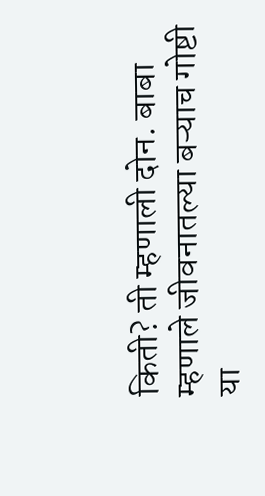किती? ती म्हणाली दोन. बाबा म्हणाले जीवनातल्या बऱ्याच गोष्टी या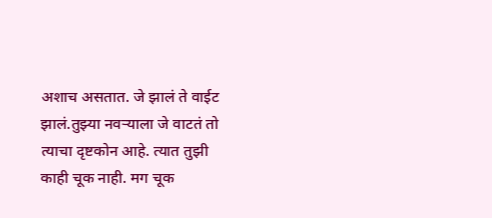अशाच असतात. जे झालं ते वाईट झालं.तुझ्या नवऱ्याला जे वाटतं तो त्याचा दृष्टकोन आहे. त्यात तुझी काही चूक नाही. मग चूक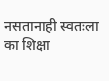नसतानाही स्वतःला का शिक्षा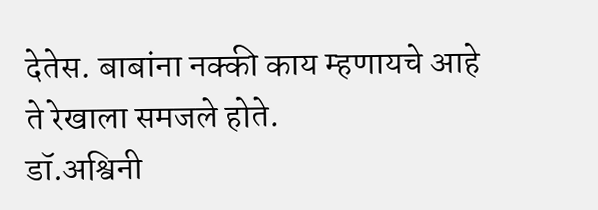देतेस. बाबांना नक्की काय म्हणायचे आहे ते रेखाला समजले होते.
डॉ.अश्विनी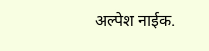अल्पेश नाईक.